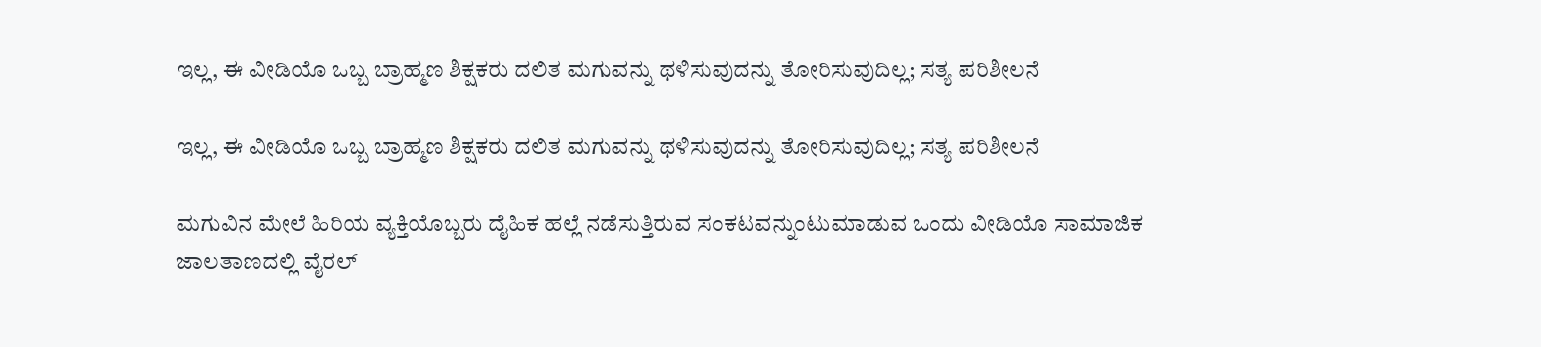ಇಲ್ಲ, ಈ ವೀಡಿಯೊ ಒಬ್ಬ ಬ್ರಾಹ್ಮಣ ಶಿಕ್ಷಕರು ದಲಿತ ಮಗುವನ್ನು ಥಳಿಸುವುದನ್ನು ತೋರಿಸುವುದಿಲ್ಲ; ಸತ್ಯ ಪರಿಶೀಲನೆ

ಇಲ್ಲ, ಈ ವೀಡಿಯೊ ಒಬ್ಬ ಬ್ರಾಹ್ಮಣ ಶಿಕ್ಷಕರು ದಲಿತ ಮಗುವನ್ನು ಥಳಿಸುವುದನ್ನು ತೋರಿಸುವುದಿಲ್ಲ; ಸತ್ಯ ಪರಿಶೀಲನೆ

ಮಗುವಿನ ಮೇಲೆ ಹಿರಿಯ ವ್ಯಕ್ತಿಯೊಬ್ಬರು ದೈಹಿಕ ಹಲ್ಲೆ ನಡೆಸುತ್ತಿರುವ ಸಂಕಟವನ್ನುಂಟುಮಾಡುವ ಒಂದು ವೀಡಿಯೊ ಸಾಮಾಜಿಕ ಜಾಲತಾಣದಲ್ಲಿ ವೈರಲ್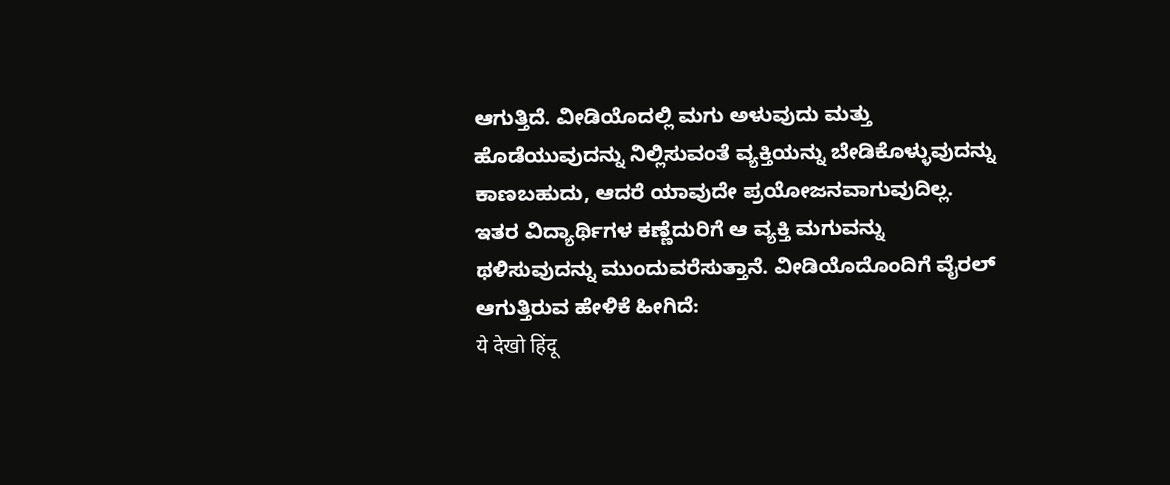ಆಗುತ್ತಿದೆ. ವೀಡಿಯೊದಲ್ಲಿ ಮಗು ಅಳುವುದು ಮತ್ತು ಹೊಡೆಯುವುದನ್ನು ನಿಲ್ಲಿಸುವಂತೆ ವ್ಯಕ್ತಿಯನ್ನು ಬೇಡಿಕೊಳ್ಳುವುದನ್ನು ಕಾಣಬಹುದು, ಆದರೆ ಯಾವುದೇ ಪ್ರಯೋಜನವಾಗುವುದಿಲ್ಲ. ಇತರ ವಿದ್ಯಾರ್ಥಿಗಳ ಕಣ್ಣೆದುರಿಗೆ ಆ ವ್ಯಕ್ತಿ ಮಗುವನ್ನು ಥಳಿಸುವುದನ್ನು ಮುಂದುವರೆಸುತ್ತಾನೆ. ವೀಡಿಯೊದೊಂದಿಗೆ ವೈರಲ್ ಆಗುತ್ತಿರುವ ಹೇಳಿಕೆ ಹೀಗಿದೆ:
ये देखो हिंदू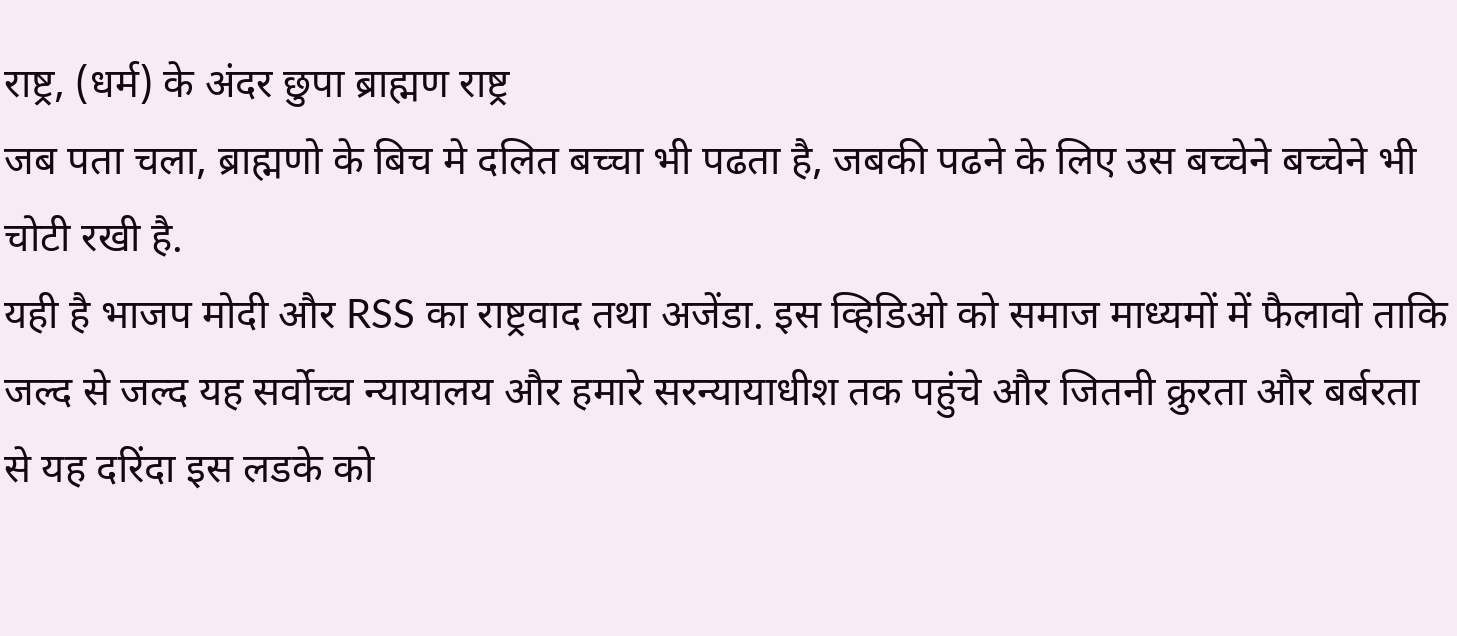राष्ट्र, (धर्म) के अंदर छुपा ब्राह्मण राष्ट्र
जब पता चला, ब्राह्मणो के बिच मे दलित बच्चा भी पढता है, जबकी पढने के लिए उस बच्चेने बच्चेने भी चोटी रखी है.
यही है भाजप मोदी और RSS का राष्ट्रवाद तथा अजेंडा. इस व्हिडिओ को समाज माध्यमों में फैलावो ताकि जल्द से जल्द यह सर्वोच्च न्यायालय और हमारे सरन्यायाधीश तक पहुंचे और जितनी क्रुरता और बर्बरता से यह दरिंदा इस लडके को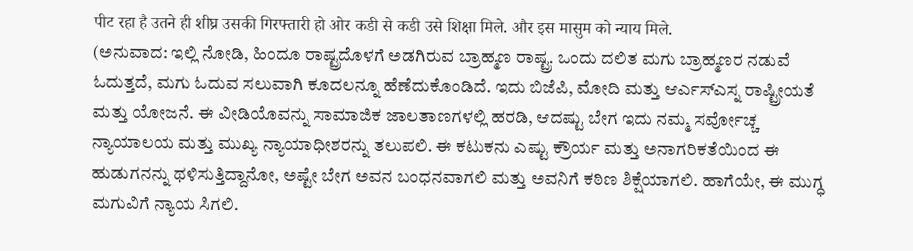पीट रहा है उतने ही शीघ्र उसकी गिरफ्तारी हो ओर कडी से कडी उसे शिक्षा मिले. और इस मासुम को न्याय मिले.
(ಅನುವಾದ: ಇಲ್ಲಿ ನೋಡಿ, ಹಿಂದೂ ರಾಷ್ಟ್ರದೊಳಗೆ ಅಡಗಿರುವ ಬ್ರಾಹ್ಮಣ ರಾಷ್ಟ್ರ. ಒಂದು ದಲಿತ ಮಗು ಬ್ರಾಹ್ಮಣರ ನಡುವೆ ಓದುತ್ತದೆ, ಮಗು ಓದುವ ಸಲುವಾಗಿ ಕೂದಲನ್ನೂ ಹೆಣೆದುಕೊಂಡಿದೆ. ಇದು ಬಿಜೆಪಿ, ಮೋದಿ ಮತ್ತು ಆರ್ಎಸ್ಎಸ್ನ ರಾಷ್ಟ್ರೀಯತೆ ಮತ್ತು ಯೋಜನೆ. ಈ ವೀಡಿಯೊವನ್ನು ಸಾಮಾಜಿಕ ಜಾಲತಾಣಗಳಲ್ಲಿ ಹರಡಿ, ಆದಷ್ಟು ಬೇಗ ಇದು ನಮ್ಮ ಸರ್ವೋಚ್ಚ ನ್ಯಾಯಾಲಯ ಮತ್ತು ಮುಖ್ಯ ನ್ಯಾಯಾಧೀಶರನ್ನು ತಲುಪಲಿ. ಈ ಕಟುಕನು ಎಷ್ಟು ಕ್ರೌರ್ಯ ಮತ್ತು ಅನಾಗರಿಕತೆಯಿಂದ ಈ ಹುಡುಗನನ್ನು ಥಳಿಸುತ್ತಿದ್ದಾನೋ, ಅಷ್ಟೇ ಬೇಗ ಅವನ ಬಂಧನವಾಗಲಿ ಮತ್ತು ಅವನಿಗೆ ಕಠಿಣ ಶಿಕ್ಷೆಯಾಗಲಿ. ಹಾಗೆಯೇ, ಈ ಮುಗ್ಧ ಮಗುವಿಗೆ ನ್ಯಾಯ ಸಿಗಲಿ.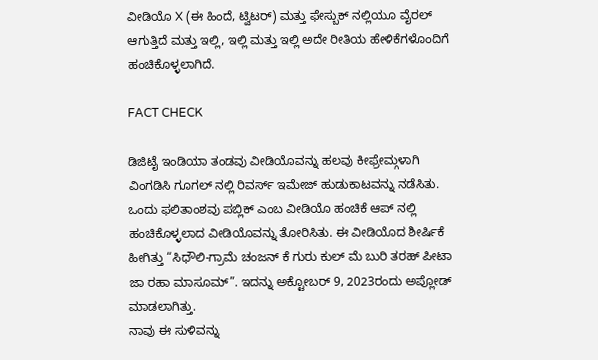ವೀಡಿಯೊ X (ಈ ಹಿಂದೆ, ಟ್ವಿಟರ್) ಮತ್ತು ಫೇಸ್ಬುಕ್ ನಲ್ಲಿಯೂ ವೈರಲ್ ಆಗುತ್ತಿದೆ ಮತ್ತು ಇಲ್ಲಿ, ಇಲ್ಲಿ ಮತ್ತು ಇಲ್ಲಿ ಅದೇ ರೀತಿಯ ಹೇಳಿಕೆಗಳೊಂದಿಗೆ ಹಂಚಿಕೊಳ್ಳಲಾಗಿದೆ.

FACT CHECK

ಡಿಜಿಟೈ ಇಂಡಿಯಾ ತಂಡವು ವೀಡಿಯೊವನ್ನು ಹಲವು ಕೀಫ್ರೇಮ್ಗಳಾಗಿ ವಿಂಗಡಿಸಿ ಗೂಗಲ್ ನಲ್ಲಿ ರಿವರ್ಸ್ ಇಮೇಜ್ ಹುಡುಕಾಟವನ್ನು ನಡೆಸಿತು. ಒಂದು ಫಲಿತಾಂಶವು ಪಬ್ಲಿಕ್ ಎಂಬ ವೀಡಿಯೊ ಹಂಚಿಕೆ ಆಪ್ ನಲ್ಲಿ ಹಂಚಿಕೊಳ್ಳಲಾದ ವೀಡಿಯೊವನ್ನು ತೋರಿಸಿತು. ಈ ವೀಡಿಯೊದ ಶೀರ್ಷಿಕೆ ಹೀಗಿತ್ತು “ಸಿಧೌಲಿ-ಗ್ರಾಮೆ ಚಂಜನ್ ಕೆ ಗುರು ಕುಲ್ ಮೆ ಬುರಿ ತರಹ್ ಪೀಟಾ ಜಾ ರಹಾ ಮಾಸೂಮ್”. ಇದನ್ನು ಅಕ್ಟೋಬರ್ 9, 2023ರಂದು ಅಪ್ಲೋಡ್ ಮಾಡಲಾಗಿತ್ತು.
ನಾವು ಈ ಸುಳಿವನ್ನು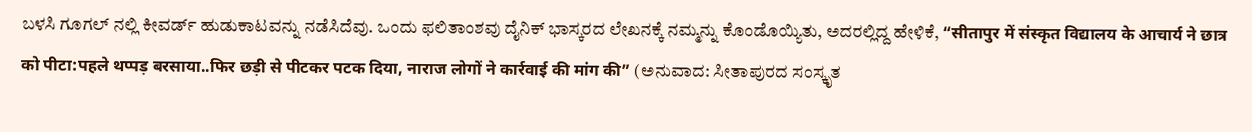ಬಳಸಿ ಗೂಗಲ್ ನಲ್ಲಿ ಕೀವರ್ಡ್ ಹುಡುಕಾಟವನ್ನು ನಡೆಸಿದೆವು. ಒಂದು ಫಲಿತಾಂಶವು ದೈನಿಕ್ ಭಾಸ್ಕರದ ಲೇಖನಕ್ಕೆ ನಮ್ಮನ್ನು ಕೊಂಡೊಯ್ಯಿತು, ಅದರಲ್ಲಿದ್ದ ಹೇಳಿಕೆ, “सीतापुर में संस्कृत विद्यालय के आचार्य ने छात्र को पीटा:पहले थप्पड़ बरसाया..फिर छड़ी से पीटकर पटक दिया, नाराज लोगों ने कार्रवाई की मांग की” (ಅನುವಾದ: ಸೀತಾಪುರದ ಸಂಸ್ಕೃತ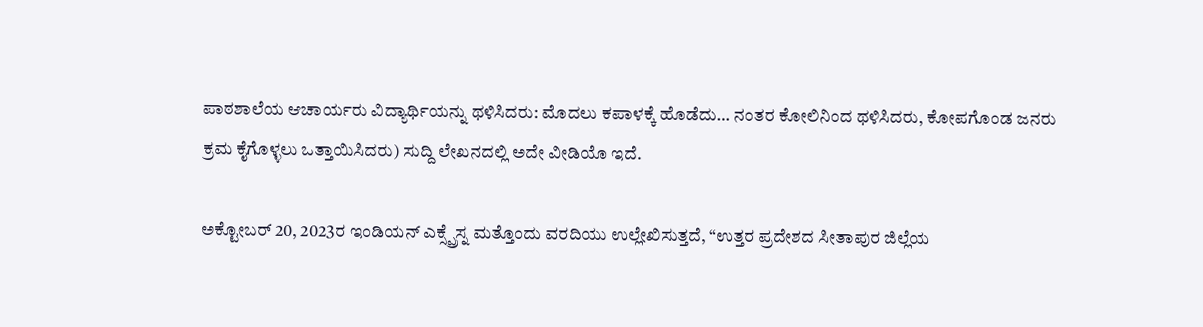ಪಾಠಶಾಲೆಯ ಆಚಾರ್ಯರು ವಿದ್ಯಾರ್ಥಿಯನ್ನು ಥಳಿಸಿದರು: ಮೊದಲು ಕಪಾಳಕ್ಕೆ ಹೊಡೆದು… ನಂತರ ಕೋಲಿನಿಂದ ಥಳಿಸಿದರು, ಕೋಪಗೊಂಡ ಜನರು ಕ್ರಮ ಕೈಗೊಳ್ಳಲು ಒತ್ತಾಯಿಸಿದರು) ಸುದ್ದಿ ಲೇಖನದಲ್ಲಿ ಅದೇ ವೀಡಿಯೊ ಇದೆ.

ಅಕ್ಟೋಬರ್ 20, 2023ರ ಇಂಡಿಯನ್ ಎಕ್ಸ್ಪ್ರೆಸ್ನ ಮತ್ತೊಂದು ವರದಿಯು ಉಲ್ಲೇಖಿಸುತ್ತದೆ, “ಉತ್ತರ ಪ್ರದೇಶದ ಸೀತಾಪುರ ಜಿಲ್ಲೆಯ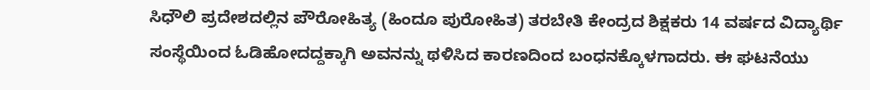ಸಿಧೌಲಿ ಪ್ರದೇಶದಲ್ಲಿನ ಪೌರೋಹಿತ್ಯ (ಹಿಂದೂ ಪುರೋಹಿತ) ತರಬೇತಿ ಕೇಂದ್ರದ ಶಿಕ್ಷಕರು 14 ವರ್ಷದ ವಿದ್ಯಾರ್ಥಿ ಸಂಸ್ಥೆಯಿಂದ ಓಡಿಹೋದದ್ದಕ್ಕಾಗಿ ಅವನನ್ನು ಥಳಿಸಿದ ಕಾರಣದಿಂದ ಬಂಧನಕ್ಕೊಳಗಾದರು. ಈ ಘಟನೆಯು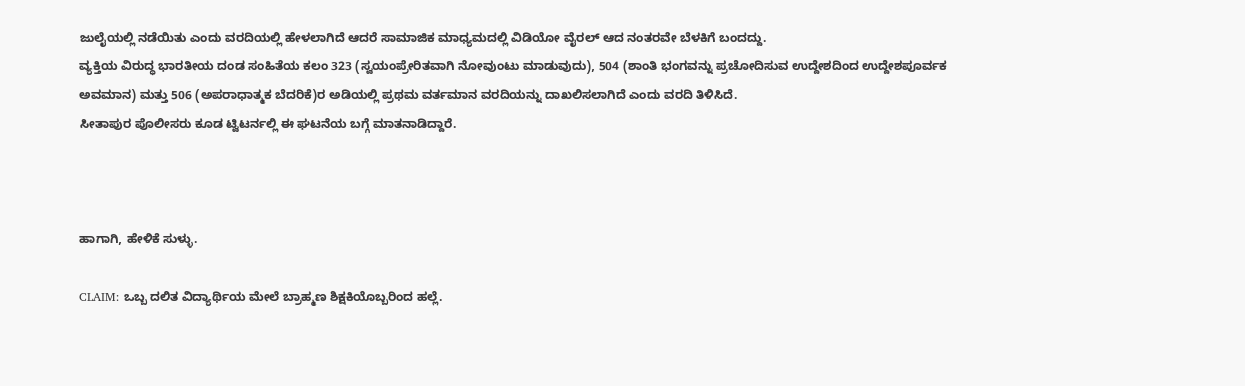ಜುಲೈಯಲ್ಲಿ ನಡೆಯಿತು ಎಂದು ವರದಿಯಲ್ಲಿ ಹೇಳಲಾಗಿದೆ ಆದರೆ ಸಾಮಾಜಿಕ ಮಾಧ್ಯಮದಲ್ಲಿ ವಿಡಿಯೋ ವೈರಲ್ ಆದ ನಂತರವೇ ಬೆಳಕಿಗೆ ಬಂದದ್ದು.
ವ್ಯಕ್ತಿಯ ವಿರುದ್ಧ ಭಾರತೀಯ ದಂಡ ಸಂಹಿತೆಯ ಕಲಂ 323 (ಸ್ವಯಂಪ್ರೇರಿತವಾಗಿ ನೋವುಂಟು ಮಾಡುವುದು), 504 (ಶಾಂತಿ ಭಂಗವನ್ನು ಪ್ರಚೋದಿಸುವ ಉದ್ದೇಶದಿಂದ ಉದ್ದೇಶಪೂರ್ವಕ ಅವಮಾನ) ಮತ್ತು 506 (ಅಪರಾಧಾತ್ಮಕ ಬೆದರಿಕೆ)ರ ಅಡಿಯಲ್ಲಿ ಪ್ರಥಮ ವರ್ತಮಾನ ವರದಿಯನ್ನು ದಾಖಲಿಸಲಾಗಿದೆ ಎಂದು ವರದಿ ತಿಳಿಸಿದೆ.
ಸೀತಾಪುರ ಪೊಲೀಸರು ಕೂಡ ಟ್ವಿಟರ್ನಲ್ಲಿ ಈ ಘಟನೆಯ ಬಗ್ಗೆ ಮಾತನಾಡಿದ್ದಾರೆ.



ಹಾಗಾಗಿ, ಹೇಳಿಕೆ ಸುಳ್ಳು.

CLAIM: ಒಬ್ಬ ದಲಿತ ವಿದ್ಯಾರ್ಥಿಯ ಮೇಲೆ ಬ್ರಾಹ್ಮಣ ಶಿಕ್ಷಕಿಯೊಬ್ಬರಿಂದ ಹಲ್ಲೆ.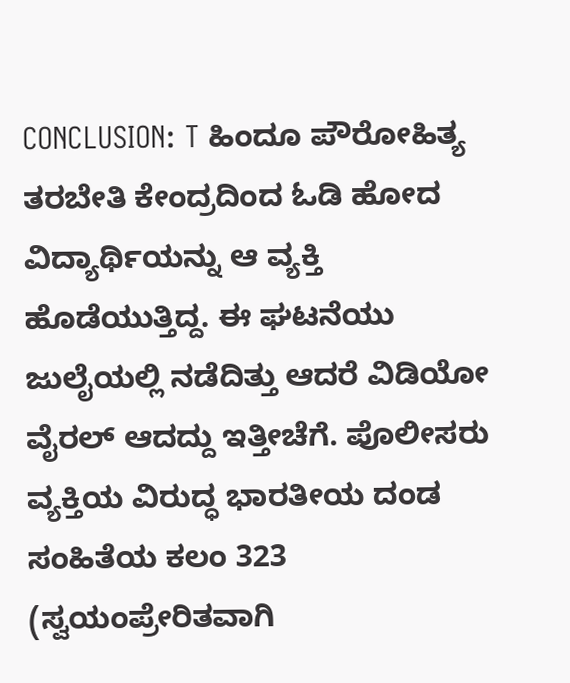CONCLUSION: T ಹಿಂದೂ ಪೌರೋಹಿತ್ಯ ತರಬೇತಿ ಕೇಂದ್ರದಿಂದ ಓಡಿ ಹೋದ ವಿದ್ಯಾರ್ಥಿಯನ್ನು ಆ ವ್ಯಕ್ತಿ ಹೊಡೆಯುತ್ತಿದ್ದ. ಈ ಘಟನೆಯು ಜುಲೈಯಲ್ಲಿ ನಡೆದಿತ್ತು ಆದರೆ ವಿಡಿಯೋ ವೈರಲ್ ಆದದ್ದು ಇತ್ತೀಚೆಗೆ. ಪೊಲೀಸರು ವ್ಯಕ್ತಿಯ ವಿರುದ್ಧ ಭಾರತೀಯ ದಂಡ ಸಂಹಿತೆಯ ಕಲಂ 323 (ಸ್ವಯಂಪ್ರೇರಿತವಾಗಿ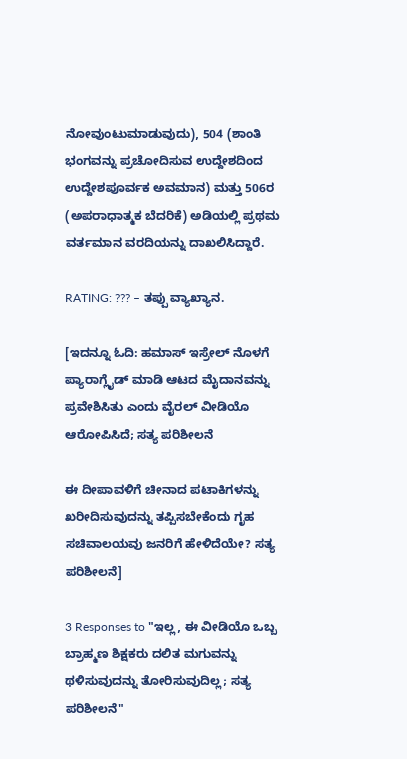ನೋವುಂಟುಮಾಡುವುದು), 504 (ಶಾಂತಿ ಭಂಗವನ್ನು ಪ್ರಚೋದಿಸುವ ಉದ್ದೇಶದಿಂದ ಉದ್ದೇಶಪೂರ್ವಕ ಅವಮಾನ) ಮತ್ತು 506ರ (ಅಪರಾಧಾತ್ಮಕ ಬೆದರಿಕೆ) ಅಡಿಯಲ್ಲಿ ಪ್ರಥಮ ವರ್ತಮಾನ ವರದಿಯನ್ನು ದಾಖಲಿಸಿದ್ದಾರೆ.

RATING: ??? – ತಪ್ಪು ವ್ಯಾಖ್ಯಾನ.

[ಇದನ್ನೂ ಓದಿ: ಹಮಾಸ್ ಇಸ್ರೇಲ್‌ ನೊಳಗೆ ಪ್ಯಾರಾಗ್ಲೈಡ್ ಮಾಡಿ ಆಟದ ಮೈದಾನವನ್ನು ಪ್ರವೇಶಿಸಿತು ಎಂದು ವೈರಲ್ ವೀಡಿಯೊ ಆರೋಪಿಸಿದೆ; ಸತ್ಯ ಪರಿಶೀಲನೆ

ಈ ದೀಪಾವಳಿಗೆ ಚೀನಾದ ಪಟಾಕಿಗಳನ್ನು ಖರೀದಿಸುವುದನ್ನು ತಪ್ಪಿಸಬೇಕೆಂದು ಗೃಹ ಸಚಿವಾಲಯವು ಜನರಿಗೆ ಹೇಳಿದೆಯೇ? ಸತ್ಯ ಪರಿಶೀಲನೆ]

3 Responses to "ಇಲ್ಲ, ಈ ವೀಡಿಯೊ ಒಬ್ಬ ಬ್ರಾಹ್ಮಣ ಶಿಕ್ಷಕರು ದಲಿತ ಮಗುವನ್ನು ಥಳಿಸುವುದನ್ನು ತೋರಿಸುವುದಿಲ್ಲ; ಸತ್ಯ ಪರಿಶೀಲನೆ"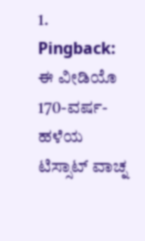1. Pingback: ಈ ವೀಡಿಯೊ 170-ವರ್ಷ-ಹಳೆಯ ಟಿಸ್ಸಾಟ್ ವಾಚ್ನ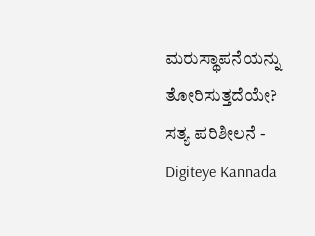ಮರುಸ್ಥಾಪನೆಯನ್ನು ತೋರಿಸುತ್ತದೆಯೇ? ಸತ್ಯ ಪರಿಶೀಲನೆ - Digiteye Kannada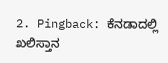2. Pingback: ಕೆನಡಾದಲ್ಲಿ ಖಲಿಸ್ತಾನ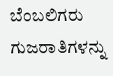ಬೆಂಬಲಿಗರು ಗುಜರಾತಿಗಳನ್ನು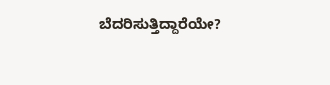ಬೆದರಿಸುತ್ತಿದ್ದಾರೆಯೇ?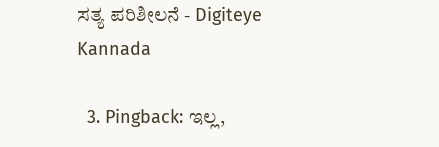ಸತ್ಯ ಪರಿಶೀಲನೆ - Digiteye Kannada

  3. Pingback: ಇಲ್ಲ,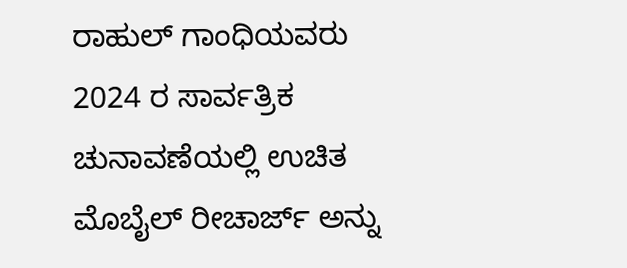ರಾಹುಲ್ ಗಾಂಧಿಯವರು 2024 ರ ಸಾರ್ವತ್ರಿಕ ಚುನಾವಣೆಯಲ್ಲಿ ಉಚಿತ ಮೊಬೈಲ್ ರೀಚಾರ್ಜ್ ಅನ್ನು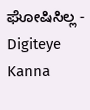ಘೋಷಿಸಿಲ್ಲ - Digiteye Kanna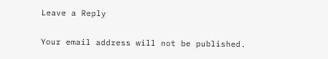Leave a Reply

Your email address will not be published.